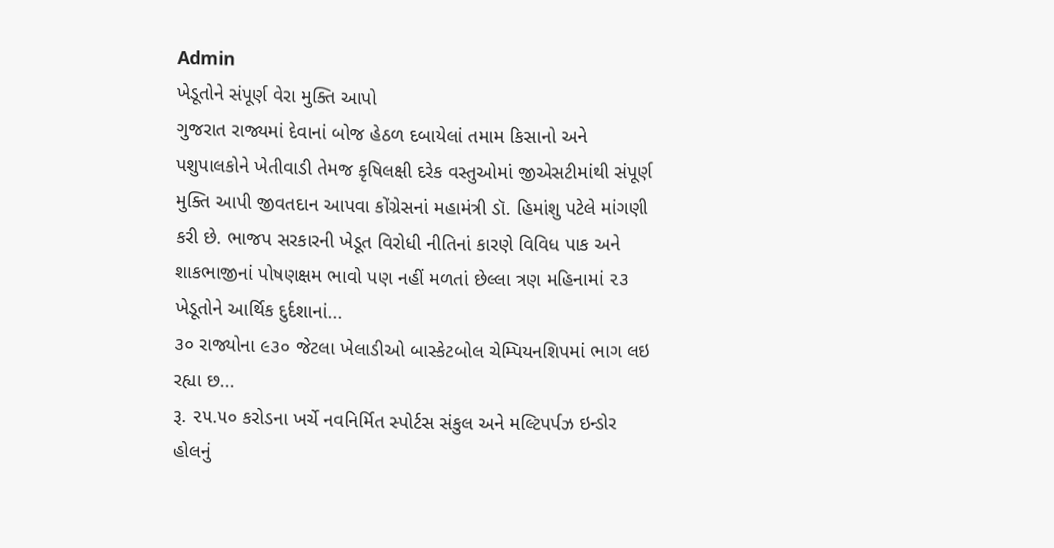Admin
ખેડૂતોને સંપૂર્ણ વેરા મુક્તિ આપો
ગુજરાત રાજ્યમાં દેવાનાં બોજ હેઠળ દબાયેલાં તમામ કિસાનો અને પશુપાલકોને ખેતીવાડી તેમજ કૃષિલક્ષી દરેક વસ્તુઓમાં જીએસટીમાંથી સંપૂર્ણ મુક્તિ આપી જીવતદાન આપવા કોંગ્રેસનાં મહામંત્રી ડૉ. હિમાંશુ પટેલે માંગણી કરી છે. ભાજપ સરકારની ખેડૂત વિરોધી નીતિનાં કારણે વિવિધ પાક અને શાકભાજીનાં પોષણક્ષમ ભાવો પણ નહીં મળતાં છેલ્લા ત્રણ મહિનામાં ૨૩ ખેડૂતોને આર્થિક દુર્દશાનાં...
૩૦ રાજ્યોના ૯૩૦ જેટલા ખેલાડીઓ બાસ્કેટબોલ ચેમ્પિયનશિપમાં ભાગ લઇ રહ્યા છ...
રૂ. ૨૫.૫૦ કરોડના ખર્ચે નવનિર્મિત સ્પોર્ટસ સંકુલ અને મલ્ટિપર્પઝ ઇન્ડોર હોલનું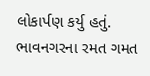લોકાર્પણ કર્યુ હતું. ભાવનગરના રમત ગમત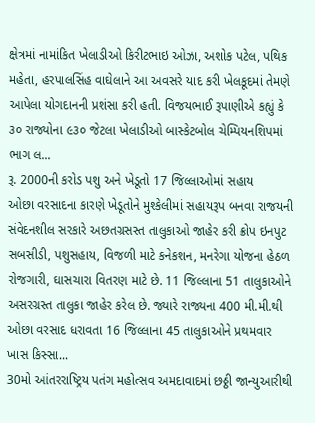ક્ષેત્રમાં નામાંકિત ખેલાડીઓ કિરીટભાઇ ઓઝા, અશોક પટેલ, પથિક મહેતા, હરપાલસિંહ વાઘેલાને આ અવસરે યાદ કરી ખેલકૂદમાં તેમણે આપેલા યોગદાનની પ્રશંસા કરી હતી. વિજયભાઈ રૂપાણીએ કહ્યું કે ૩૦ રાજ્યોના ૯૩૦ જેટલા ખેલાડીઓ બાસ્કેટબોલ ચેમ્પિયનશિપમાં ભાગ લ...
રૂ. 2000ની કરોડ પશુ અને ખેડૂતો 17 જિલ્લાઓમાં સહાય
ઓછા વરસાદના કારણે ખેડૂતોને મુશ્કેલીમાં સહાયરૂપ બનવા રાજયની સંવેદનશીલ સરકારે અછતગ્રસસ્ત તાલુકાઓ જાહેર કરી ક્રોપ ઇનપુટ સબસીડી, પશુસહાય, વિજળી માટે કનેકશન, મનરેગા યોજના હેઠળ રોજગારી, ઘાસચારા વિતરણ માટે છે. 11 જિલ્લાના 51 તાલુકાઓને અસરગ્રસ્ત તાલુકા જાહેર કરેલ છે. જ્યારે રાજ્યના 400 મી.મી.થી ઓછા વરસાદ ધરાવતા 16 જિલ્લાના 45 તાલુકાઓને પ્રથમવાર ખાસ કિસ્સા...
30મો આંતરરાષ્ટ્રિય પતંગ મહોત્સવ અમદાવાદમાં છઠ્ઠી જાન્યુઆરીથી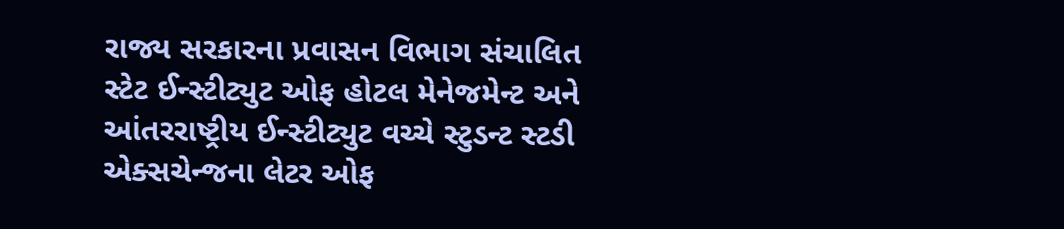રાજ્ય સરકારના પ્રવાસન વિભાગ સંચાલિત સ્ટેટ ઈન્સ્ટીટ્યુટ ઓફ હોટલ મેનેજમેન્ટ અને આંતરરાષ્ટ્રીય ઈન્સ્ટીટ્યુટ વચ્ચે સ્ટુડન્ટ સ્ટડી એક્સચેન્જના લેટર ઓફ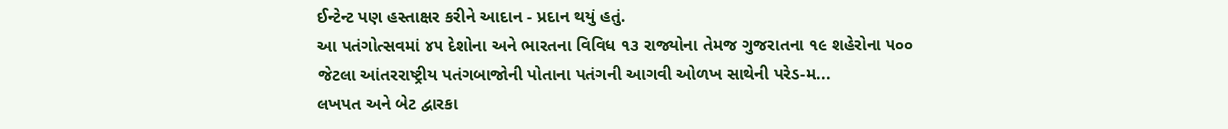ઈન્ટેન્ટ પણ હસ્તાક્ષર કરીને આદાન - પ્રદાન થયું હતું.
આ પતંગોત્સવમાં ૪૫ દેશોના અને ભારતના વિવિધ ૧૩ રાજ્યોના તેમજ ગુજરાતના ૧૯ શહેરોના ૫૦૦ જેટલા આંતરરાષ્ટ્રીય પતંગબાજોની પોતાના પતંગની આગવી ઓળખ સાથેની પરેડ-મ...
લખપત અને બેટ દ્વારકા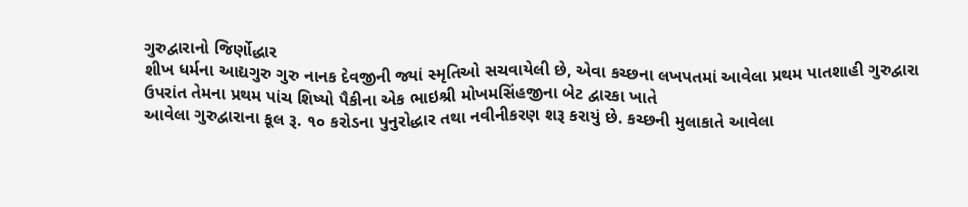ગુરુદ્વારાનો જિર્ણોદ્ધાર
શીખ ધર્મના આદ્યગુરુ ગુરુ નાનક દેવજીની જ્યાં સ્મૃતિઓ સચવાયેલી છે, એવા કચ્છના લખપતમાં આવેલા પ્રથમ પાતશાહી ગુરુદ્વારા ઉપરાંત તેમના પ્રથમ પાંચ શિષ્યો પૈકીના એક ભાઇશ્રી મોખમસિંહજીના બેટ દ્વારકા ખાતે
આવેલા ગુરુદ્વારાના કૂલ રૂ. ૧૦ કરોડના પુનુરોદ્ધાર તથા નવીનીકરણ શરૂ કરાયું છે. કચ્છની મુલાકાતે આવેલા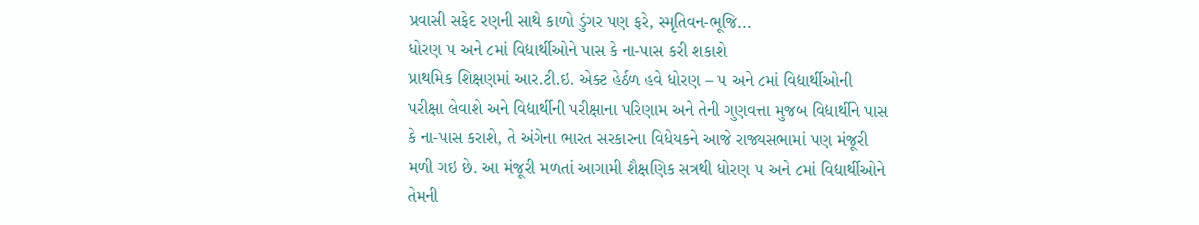પ્રવાસી સફેદ રણની સાથે કાળો ડુંગર પણ ફરે, સ્મૃતિવન-ભૂજિ...
ધોરણ ૫ અને ૮માં વિદ્યાર્થીઓને પાસ કે ના-પાસ કરી શકાશે
પ્રાથમિક શિક્ષણમાં આર.ટી.ઇ. એક્ટ હેર્ઠળ હવે ધોરણ – ૫ અને ૮માં વિદ્યાર્થીઓની પરીક્ષા લેવાશે અને વિદ્યાર્થીની પરીક્ષાના પરિણામ અને તેની ગુણવત્તા મુજબ વિદ્યાર્થીને પાસ કે ના-પાસ કરાશે, તે અંગેના ભારત સરકારના વિધેયકને આજે રાજ્યસભામાં પણ મંજૂરી મળી ગઇ છે. આ મંજૂરી મળતાં આગામી શૈક્ષણિક સત્રથી ધોરણ ૫ અને ૮માં વિદ્યાર્થીઓને તેમની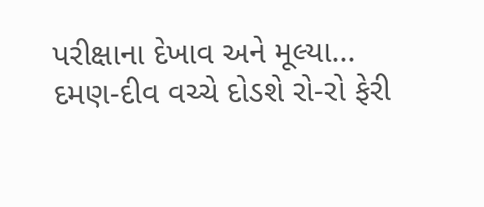પરીક્ષાના દેખાવ અને મૂલ્યા...
દમણ-દીવ વચ્ચે દોડશે રો-રો ફેરી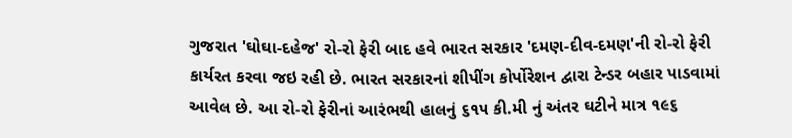ગુજરાત 'ઘોઘા-દહેજ' રો-રો ફેરી બાદ હવે ભારત સરકાર 'દમણ-દીવ-દમણ'ની રો-રો ફેરી કાર્યરત કરવા જઇ રહી છે. ભારત સરકારનાં શીપીંગ કોર્પોરેશન દ્વારા ટેન્ડર બહાર પાડવામાં આવેલ છે. આ રો-રો ફેરીનાં આરંભથી હાલનું ૬૧૫ કી.મી નું અંતર ઘટીને માત્ર ૧૯૬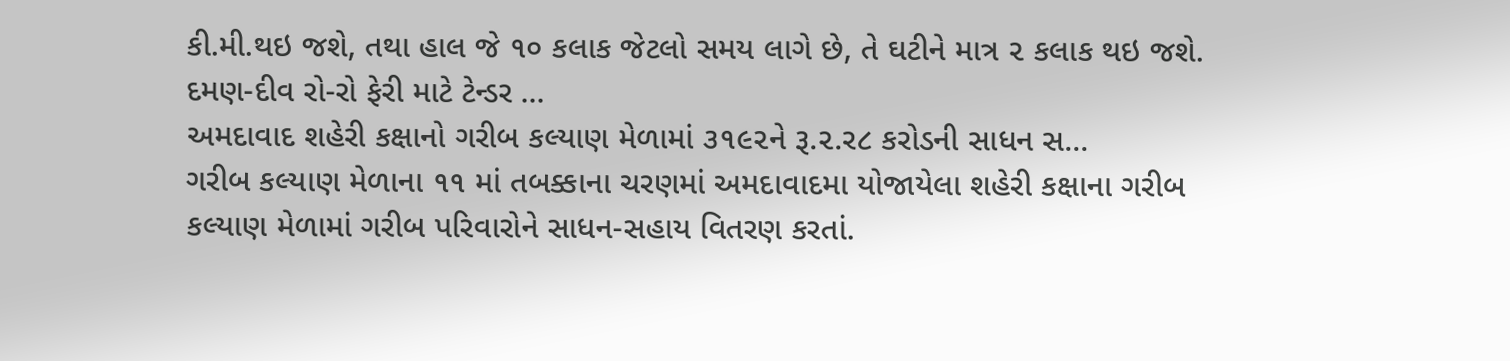કી.મી.થઇ જશે, તથા હાલ જે ૧૦ કલાક જેટલો સમય લાગે છે, તે ઘટીને માત્ર ૨ કલાક થઇ જશે. દમણ-દીવ રો-રો ફેરી માટે ટેન્ડર ...
અમદાવાદ શહેરી કક્ષાનો ગરીબ કલ્યાણ મેળામાં ૩૧૯૨ને રૂ.૨.ર૮ કરોડની સાધન સ...
ગરીબ કલ્યાણ મેળાના ૧૧ માં તબક્કાના ચરણમાં અમદાવાદમા યોજાયેલા શહેરી કક્ષાના ગરીબ કલ્યાણ મેળામાં ગરીબ પરિવારોને સાધન-સહાય વિતરણ કરતાં.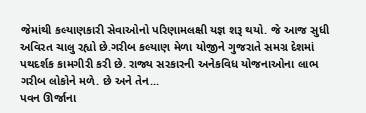જેમાંથી કલ્યાણકારી સેવાઓનો પરિણામલક્ષી યજ્ઞ શરૂ થયો. જે આજ સુધી અવિરત ચાલુ રહ્યો છે.ગરીબ કલ્યાણ મેળા યોજીને ગુજરાતે સમગ્ર દેશમાં પથદર્શક કામગીરી કરી છે. રાજ્ય સરકારની અનેકવિધ યોજનાઓના લાભ ગરીબ લોકોને મળે. છે અને તેન...
પવન ઊર્જાના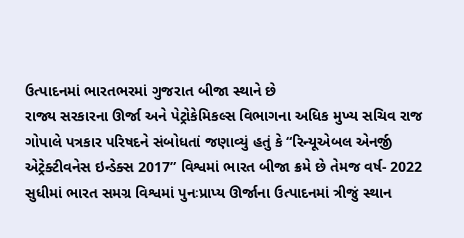ઉત્પાદનમાં ભારતભરમાં ગુજરાત બીજા સ્થાને છે
રાજ્ય સરકારના ઊર્જા અને પેટ્રોકેમિકલ્સ વિભાગના અધિક મુખ્ય સચિવ રાજ ગોપાલે પત્રકાર પરિષદને સંબોધતાં જણાવ્યું હતું કે “રિન્યૂએબલ એનર્જી એટ્રેક્ટીવનેસ ઇન્ડેક્સ 2017” વિશ્વમાં ભારત બીજા ક્રમે છે તેમજ વર્ષ- 2022 સુધીમાં ભારત સમગ્ર વિશ્વમાં પુનઃપ્રાપ્ય ઊર્જાના ઉત્પાદનમાં ત્રીજું સ્થાન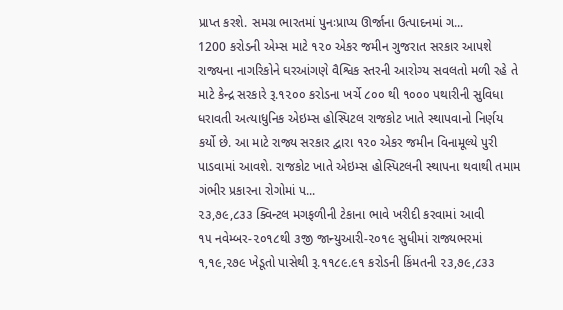પ્રાપ્ત કરશે. સમગ્ર ભારતમાં પુનઃપ્રાપ્ય ઊર્જાના ઉત્પાદનમાં ગ...
1200 કરોડની એમ્સ માટે ૧૨૦ એકર જમીન ગુજરાત સરકાર આપશે
રાજ્યના નાગરિકોને ઘરઆંગણે વૈશ્વિક સ્તરની આરોગ્ય સવલતો મળી રહે તે માટે કેન્દ્ર સરકારે રૂ.૧૨૦૦ કરોડના ખર્ચે ૮૦૦ થી ૧૦૦૦ પથારીની સુવિધા ધરાવતી અત્યાધુનિક એઇમ્સ હોસ્પિટલ રાજકોટ ખાતે સ્થાપવાનો નિર્ણય કર્યો છે. આ માટે રાજ્ય સરકાર દ્વારા ૧૨૦ એકર જમીન વિનામૂલ્યે પુરી પાડવામાં આવશે. રાજકોટ ખાતે એઇમ્સ હોસ્પિટલની સ્થાપના થવાથી તમામ ગંભીર પ્રકારના રોગોમાં પ...
૨૩,૭૯,૮૩૩ ક્વિન્ટલ મગફળીની ટેકાના ભાવે ખરીદી કરવામાં આવી
૧૫ નવેમ્બર-૨૦૧૮થી ૩જી જાન્યુઆરી-૨૦૧૯ સુધીમાં રાજ્યભરમાં ૧,૧૯,૨૭૯ ખેડૂતો પાસેથી રૂ.૧૧૮૯.૯૧ કરોડની કિંમતની ૨૩,૭૯,૮૩૩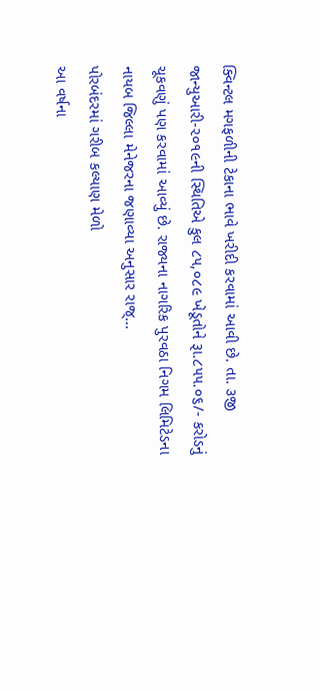ક્વિન્ટલ મગફળીની ટેકાના ભાવે ખરીદી કરવામાં આવી છે. તા. ૩જી જાન્યુઆરી-૨૦૧૯ની સ્થિતિએ કુલ ૮૫,૦૮૯ ખેડૂતોને રૂા.૮૫૫.૦૬/- કરોડનું ચૂકવણું પણ કરવામાં આવ્યું છે. રાજ્યના નાગરિક પુરવઠા નિગમ લિમિટેડના નાયબ જિલ્લા મેનેજરના જણાવ્યા અનુસાર રાજ્...
પોરબંદરમાં ગરીબ કલ્યાણ મેળો
આ વર્ષના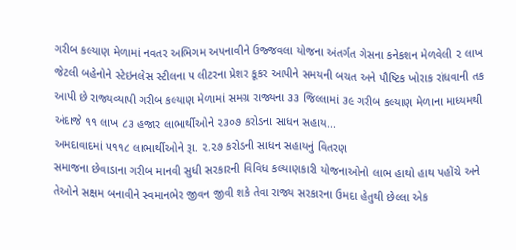ગરીબ કલ્યાણ મેળામાં નવતર અભિગમ અપનાવીને ઉજ્જવલા યોજના અંતર્ગત ગેસના કનેકશન મેળવેલી ૨ લાખ જેટલી બહેનોને સ્ટેઇનલેસ સ્ટીલના ૫ લીટરના પ્રેશર કૂકર આપીને સમયની બચત અને પૌષ્ટિક ખોરાક રાંધવાની તક આપી છે રાજ્યવ્યાપી ગરીબ કલ્યાણ મેળામાં સમગ્ર રાજ્યના ૩૩ જિલ્લામાં ૩૯ ગરીબ કલ્યાણ મેળાના માધ્યમથી અંદાજે ૧૧ લાખ ૮૩ હજાર લાભાર્થીઓને ૨૩૦૭ કરોડના સાધન સહાય...
અમદાવાદમાં ૫૧૧૮ લાભાર્થીઓને રૂા. ૨.૨૭ કરોડની સાધન સહાયનું વિતરણ
સમાજના છેવાડાના ગરીબ માનવી સુધી સરકારની વિવિધ કલ્યાણકારી યોજનાઓનો લાભ હાથો હાથ પહોંચે અને તેઓને સક્ષમ બનાવીને સ્વમાનભેર જીવન જીવી શકે તેવા રાજ્ય સરકારના ઉમદા હેતુથી છેલ્લા એક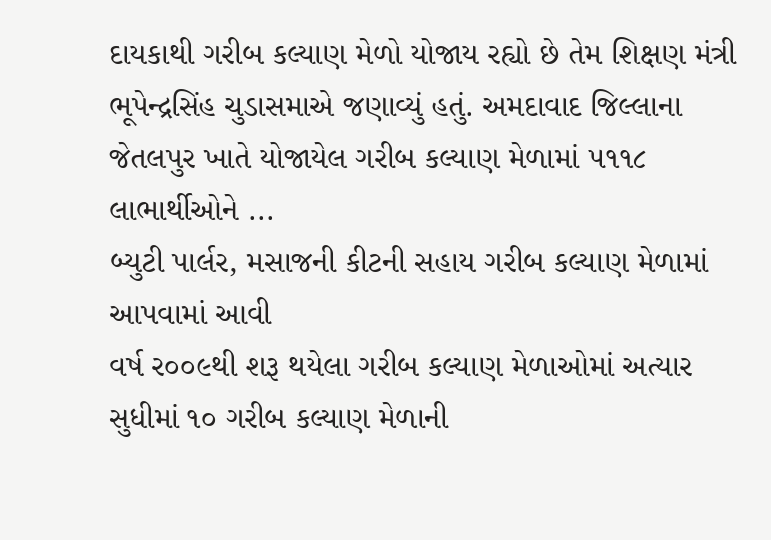દાયકાથી ગરીબ કલ્યાણ મેળો યોજાય રહ્યો છે તેમ શિક્ષણ મંત્રી ભૂપેન્દ્રસિંહ ચુડાસમાએ જણાવ્યું હતું. અમદાવાદ જિલ્લાના જેતલપુર ખાતે યોજાયેલ ગરીબ કલ્યાણ મેળામાં ૫૧૧૮ લાભાર્થીઓને ...
બ્યુટી પાર્લર, મસાજની કીટની સહાય ગરીબ કલ્યાણ મેળામાં આપવામાં આવી
વર્ષ ર૦૦૯થી શરૂ થયેલા ગરીબ કલ્યાણ મેળાઓમાં અત્યાર સુધીમાં ૧૦ ગરીબ કલ્યાણ મેળાની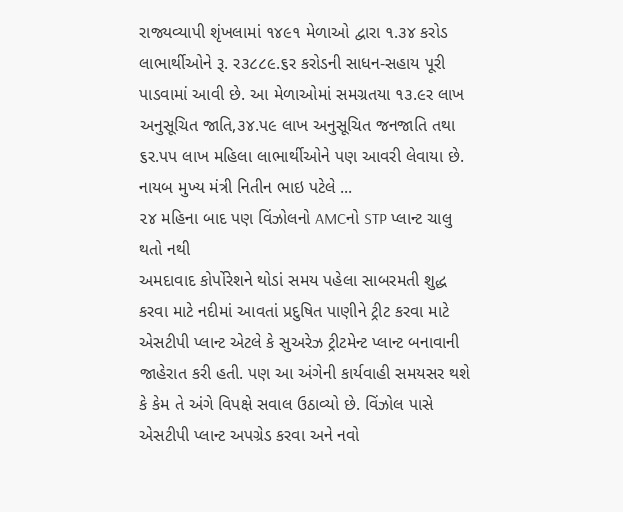રાજ્યવ્યાપી શૃંખલામાં ૧૪૯૧ મેળાઓ દ્વારા ૧.૩૪ કરોડ લાભાર્થીઓને રૂ. ર૩૮૮૯.૬ર કરોડની સાધન-સહાય પૂરી પાડવામાં આવી છે. આ મેળાઓમાં સમગ્રતયા ૧૩.૯ર લાખ અનુસૂચિત જાતિ,૩૪.પ૯ લાખ અનુસૂચિત જનજાતિ તથા ૬ર.પપ લાખ મહિલા લાભાર્થીઓને પણ આવરી લેવાયા છે.
નાયબ મુખ્ય મંત્રી નિતીન ભાઇ પટેલે ...
૨૪ મહિના બાદ પણ વિંઝોલનો AMCનો STP પ્લાન્ટ ચાલુ થતો નથી
અમદાવાદ કોર્પોરેશને થોડાં સમય પહેલા સાબરમતી શુદ્ધ કરવા માટે નદીમાં આવતાં પ્રદુષિત પાણીને ટ્રીટ કરવા માટે એસટીપી પ્લાન્ટ એટલે કે સુઅરેઝ ટ્રીટમેન્ટ પ્લાન્ટ બનાવાની જાહેરાત કરી હતી. પણ આ અંગેની કાર્યવાહી સમયસર થશે કે કેમ તે અંગે વિપક્ષે સવાલ ઉઠાવ્યો છે. વિંઝોલ પાસે એસટીપી પ્લાન્ટ અપગ્રેડ કરવા અને નવો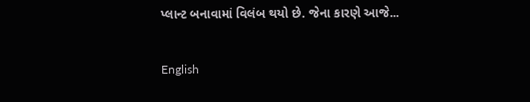પ્લાન્ટ બનાવામાં વિલંબ થયો છે. જેના કારણે આજે...

English